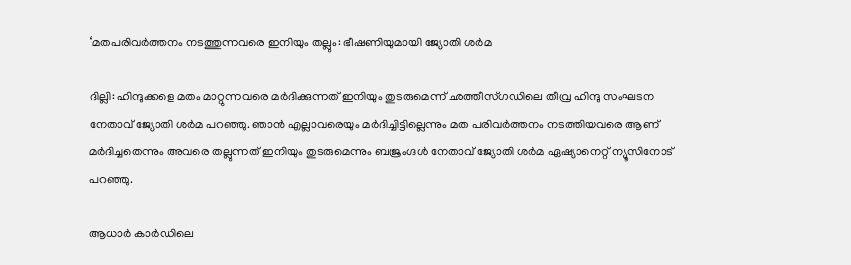‘മതപരിവര്‍ത്തനം നടത്തുന്നവരെ ഇനിയും തല്ലും: ഭീഷണിയുമായി ജ്യോതി ശര്‍മ

ദില്ലി: ഹിന്ദുക്കളെ മതം മാറ്റുന്നവരെ മര്‍ദിക്കുന്നത് ഇനിയും തുടരുമെന്ന് ഛത്തീസ്ഗഡിലെ തീവ്ര ഹിന്ദു സംഘടന നേതാവ് ജ്യോതി ശര്‍മ പറഞ്ഞു. ഞാന്‍ എല്ലാവരെയും മര്‍ദിച്ചിട്ടില്ലെന്നും മത പരിവര്‍ത്തനം നടത്തിയവരെ ആണ് മര്‍ദിച്ചതെന്നും അവരെ തല്ലുന്നത് ഇനിയും തുടരുമെന്നും ബജ്രംഗ്ദള്‍ നേതാവ് ജ്യോതി ശര്‍മ ഏഷ്യാനെറ്റ് ന്യൂസിനോട് പറഞ്ഞു.

ആധാര്‍ കാര്‍ഡിലെ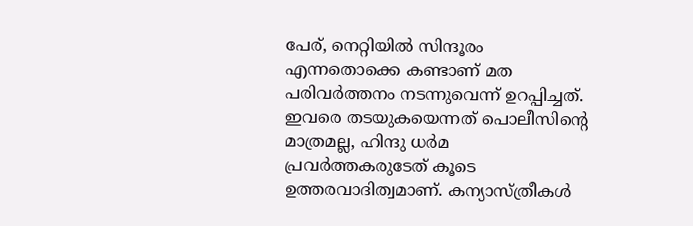പേര്, നെറ്റിയില്‍ സിന്ദൂരം എന്നതൊക്കെ കണ്ടാണ് മത പരിവര്‍ത്തനം നടന്നുവെന്ന് ഉറപ്പിച്ചത്. ഇവരെ തടയുകയെന്നത് പൊലീസിന്റെ മാത്രമല്ല, ഹിന്ദു ധര്‍മ പ്രവര്‍ത്തകരുടേത് കൂടെ ഉത്തരവാദിത്വമാണ്. കന്യാസ്ത്രീകള്‍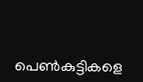പെണ്‍കുട്ടികളെ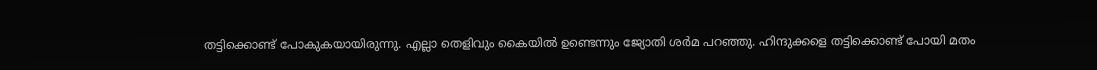തട്ടിക്കൊണ്ട് പോകുകയായിരുന്നു. എല്ലാ തെളിവും കൈയില്‍ ഉണ്ടെന്നും ജ്യോതി ശര്‍മ പറഞ്ഞു. ഹിന്ദുക്കളെ തട്ടിക്കൊണ്ട് പോയി മതം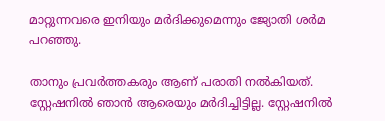മാറ്റുന്നവരെ ഇനിയും മര്‍ദിക്കുമെന്നും ജ്യോതി ശര്‍മ പറഞ്ഞു.

താനും പ്രവര്‍ത്തകരും ആണ് പരാതി നല്‍കിയത്. സ്റ്റേഷനില്‍ ഞാന്‍ ആരെയും മര്‍ദിച്ചിട്ടില്ല. സ്റ്റേഷനില്‍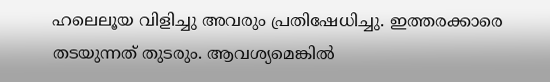ഹലെലൂയ വിളിച്ചു അവരും പ്രതിഷേധിച്ചു. ഇത്തരക്കാരെ തടയുന്നത് തുടരും. ആവശ്യമെങ്കില്‍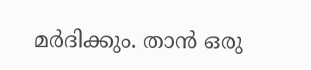മര്‍ദിക്കും. താന്‍ ഒരു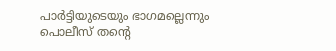പാര്‍ട്ടിയുടെയും ഭാഗമല്ലെന്നും പൊലീസ് തന്റെ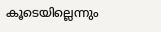കൂടെയില്ലെന്നും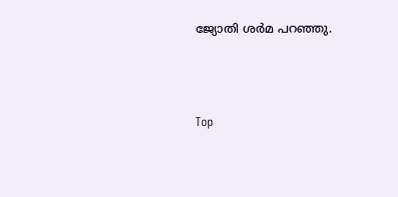ജ്യോതി ശര്‍മ പറഞ്ഞു.



Top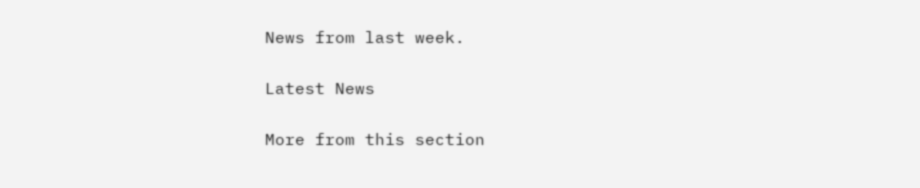News from last week.

Latest News

More from this section